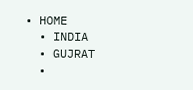• HOME
  • INDIA
  • GUJRAT
  •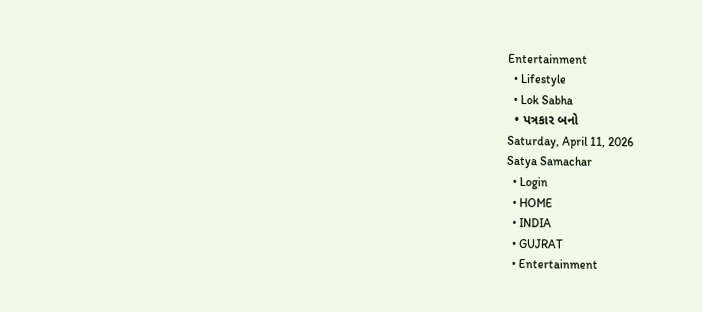Entertainment
  • Lifestyle
  • Lok Sabha
  • પત્રકાર બનો
Saturday, April 11, 2026
Satya Samachar
  • Login
  • HOME
  • INDIA
  • GUJRAT
  • Entertainment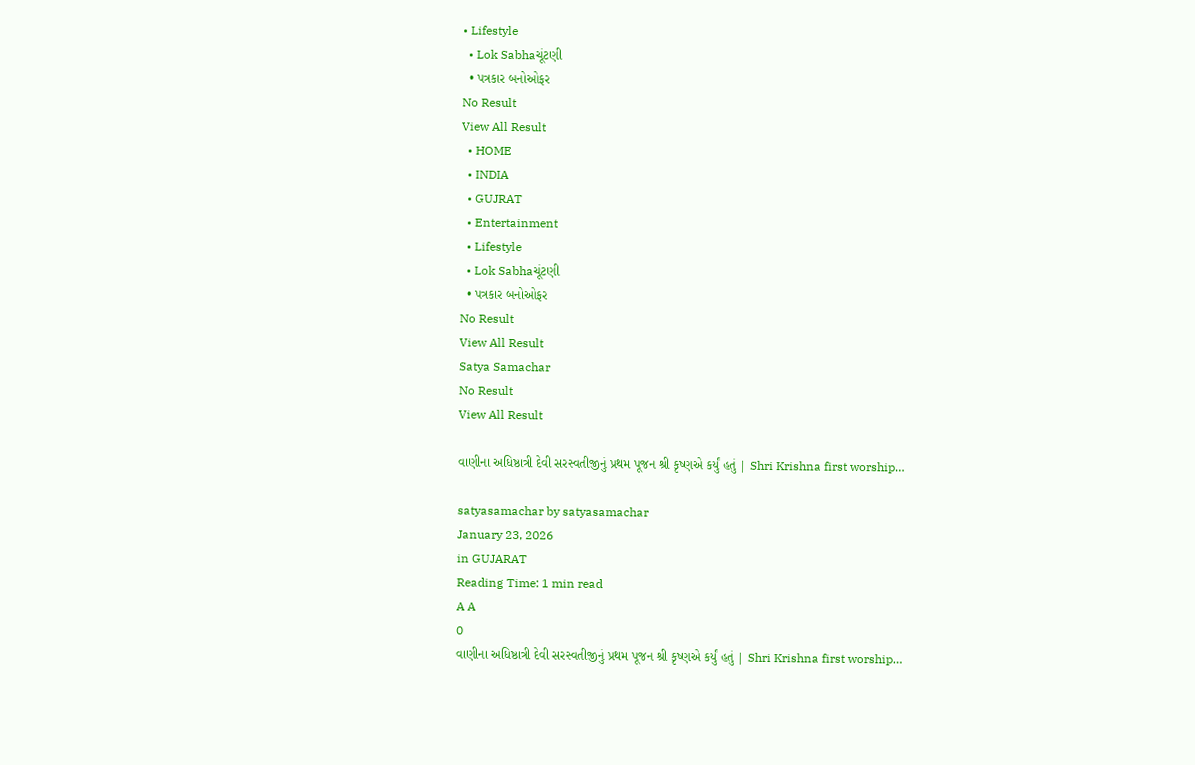• Lifestyle
  • Lok Sabhaચૂંટણી
  • પત્રકાર બનોઓફર
No Result
View All Result
  • HOME
  • INDIA
  • GUJRAT
  • Entertainment
  • Lifestyle
  • Lok Sabhaચૂંટણી
  • પત્રકાર બનોઓફર
No Result
View All Result
Satya Samachar
No Result
View All Result

વાણીના અધિષ્ઠાત્રી દેવી સરસ્વતીજીનું પ્રથમ પૂજન શ્રી કૃષ્ણએ કર્યું હતું | Shri Krishna first worship…

satyasamachar by satyasamachar
January 23, 2026
in GUJARAT
Reading Time: 1 min read
A A
0
વાણીના અધિષ્ઠાત્રી દેવી સરસ્વતીજીનું પ્રથમ પૂજન શ્રી કૃષ્ણએ કર્યું હતું | Shri Krishna first worship…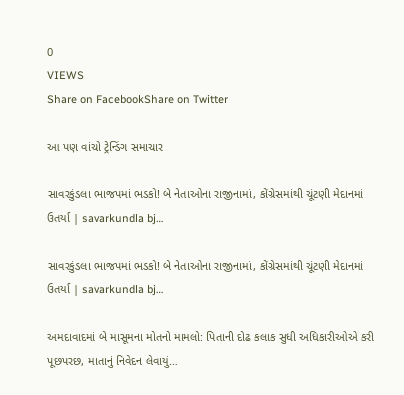0
VIEWS
Share on FacebookShare on Twitter

આ પણ વાંચો ટ્રેન્ડિંગ સમાચાર

સાવરકુંડલા ભાજપમાં ભડકો! બે નેતાઓના રાજીનામાં, કોંગ્રેસમાંથી ચૂંટણી મેદાનમાં ઉતર્યા | savarkundla bj…

સાવરકુંડલા ભાજપમાં ભડકો! બે નેતાઓના રાજીનામાં, કોંગ્રેસમાંથી ચૂંટણી મેદાનમાં ઉતર્યા | savarkundla bj…

અમદાવાદમાં બે માસૂમના મોતનો મામલો: પિતાની દોઢ કલાક સુધી અધિકારીઓએ કરી પૂછપરછ, માતાનું નિવેદન લેવાયું…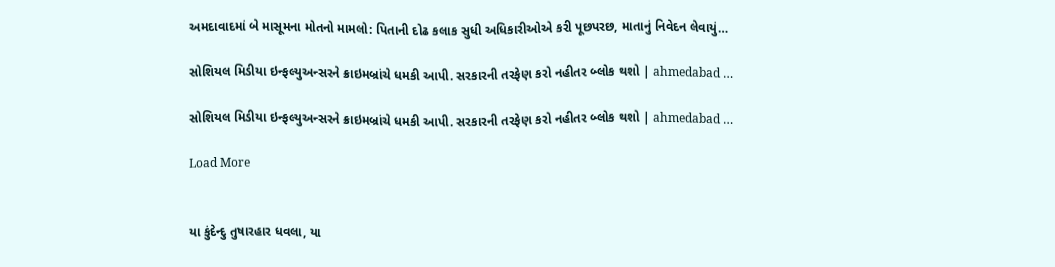અમદાવાદમાં બે માસૂમના મોતનો મામલો: પિતાની દોઢ કલાક સુધી અધિકારીઓએ કરી પૂછપરછ, માતાનું નિવેદન લેવાયું…

સોશિયલ મિડીયા ઇન્ફલ્યુઅન્સરને ક્રાઇમબ્રાંચે ધમકી આપી. સરકારની તરફેણ કરો નહીતર બ્લોક થશો | ahmedabad …

સોશિયલ મિડીયા ઇન્ફલ્યુઅન્સરને ક્રાઇમબ્રાંચે ધમકી આપી. સરકારની તરફેણ કરો નહીતર બ્લોક થશો | ahmedabad …

Load More


યા કુંદેન્દુ તુષારહાર ધવલા, યા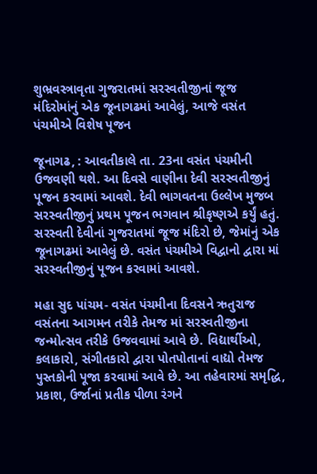શુભ્રવસ્ત્રાવૃતા ગુજરાતમાં સરસ્વતીજીનાં જૂજ મંદિરોમાંનું એક જૂનાગઢમાં આવેલું, આજે વસંત પંચમીએ વિશેષ પૂજન

જૂનાગઢ, : આવતીકાલે તા. 23ના વસંત પંચમીની ઉજવણી થશે. આ દિવસે વાણીના દેવી સરસ્વતીજીનું પૂજન કરવામાં આવશે. દેવી ભાગવતના ઉલ્લેખ મુજબ સરસ્વતીજીનું પ્રથમ પૂજન ભગવાન શ્રીકૃષ્ણએ કર્યું હતું. સરસ્વતી દેવીનાં ગુજરાતમાં જૂજ મંદિરો છે, જેમાંનું એક જૂનાગઢમાં આવેલું છે. વસંત પંચમીએ વિદ્વાનો દ્વારા માં સરસ્વતીજીનું પૂજન કરવામાં આવશે.

મહા સુદ પાંચમ- વસંત પંચમીના દિવસને ઋતુરાજ વસંતના આગમન તરીકે તેમજ માં સરસ્વતીજીના જન્મોત્સવ તરીકે ઉજવવામાં આવે છે. વિદ્યાર્થીઓ, કલાકારો, સંગીતકારો દ્વારા પોતપોતાનાં વાદ્યો તેમજ પુસ્તકોની પૂજા કરવામાં આવે છે. આ તહેવારમાં સમૃદ્ધિ, પ્રકાશ, ઉર્જાનાં પ્રતીક પીળા રંગને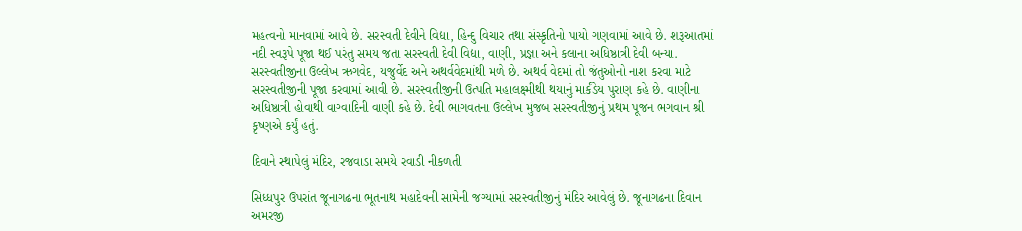મહત્વનો માનવામાં આવે છે. સરસ્વતી દેવીને વિદ્યા, હિન્દુ વિચાર તથા સંસ્કૃતિનો પાયો ગણવામાં આવે છે. શરૂઆતમાં નદી સ્વરૂપે પૂજા થઈ પરંતુ સમય જતા સરસ્વતી દેવી વિદ્યા, વાણી, પ્રજ્ઞા અને કલાના અધિષ્ઠાત્રી દેવી બન્યા. સરસ્વતીજીના ઉલ્લેખ ઋગવેદ, યજુર્વેદ અને અથર્વવેદમાંથી મળે છે. અથર્વ વેદમાં તો જંતુઓનો નાશ કરવા માટે સરસ્વતીજીની પૂજા કરવામાં આવી છે. સરસ્વતીજીની ઉત્પતિ મહાલક્ષ્મીથી થયાનું માર્કંડેય પુરાણ કહે છે. વાણીના અધિષ્ઠાત્રી હોવાથી વાગ્વાદિની વાણી કહે છે. દેવી ભાગવતના ઉલ્લેખ મુજબ સરસ્વતીજીનું પ્રથમ પૂજન ભગવાન શ્રી કૃષ્ણએ કર્યું હતું.

દિવાને સ્થાપેલું મંદિર, રજવાડા સમયે રવાડી નીકળતી

સિધ્ધપુર ઉપરાંત જૂનાગઢના ભૂતનાથ મહાદેવની સામેની જગ્યામાં સરસ્વતીજીનું મંદિર આવેલું છે. જૂનાગઢના દિવાન અમરજી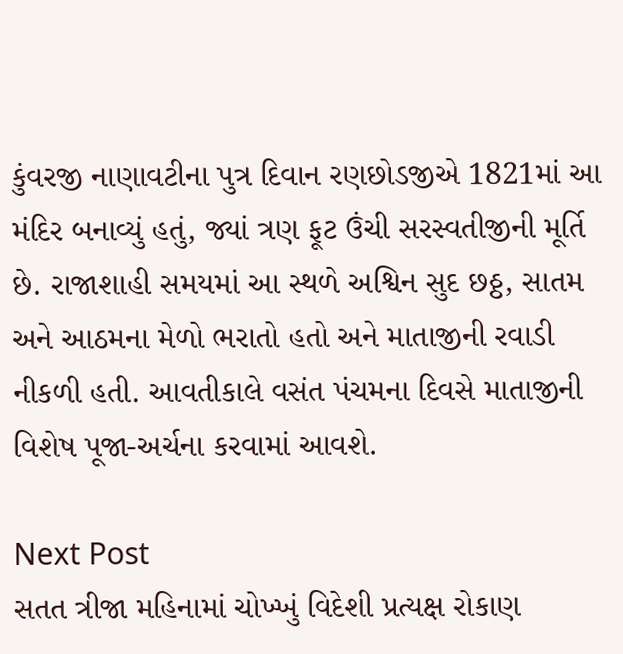કુંવરજી નાણાવટીના પુત્ર દિવાન રણછોડજીએ 1821માં આ મંદિર બનાવ્યું હતું, જ્યાં ત્રણ ફૂટ ઉંચી સરસ્વતીજીની મૂર્તિ છે. રાજાશાહી સમયમાં આ સ્થળે અશ્વિન સુદ છઠ્ઠ, સાતમ અને આઠમના મેળો ભરાતો હતો અને માતાજીની રવાડી નીકળી હતી. આવતીકાલે વસંત પંચમના દિવસે માતાજીની વિશેષ પૂજા-અર્ચના કરવામાં આવશે.

Next Post
સતત ત્રીજા મહિનામાં ચોખ્ખું વિદેશી પ્રત્યક્ષ રોકાણ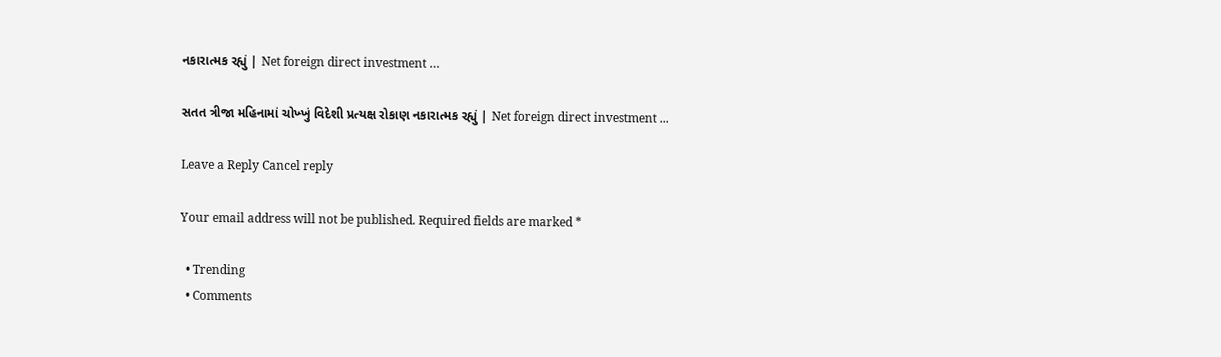નકારાત્મક રહ્યું | Net foreign direct investment …

સતત ત્રીજા મહિનામાં ચોખ્ખું વિદેશી પ્રત્યક્ષ રોકાણ નકારાત્મક રહ્યું | Net foreign direct investment ...

Leave a Reply Cancel reply

Your email address will not be published. Required fields are marked *

  • Trending
  • Comments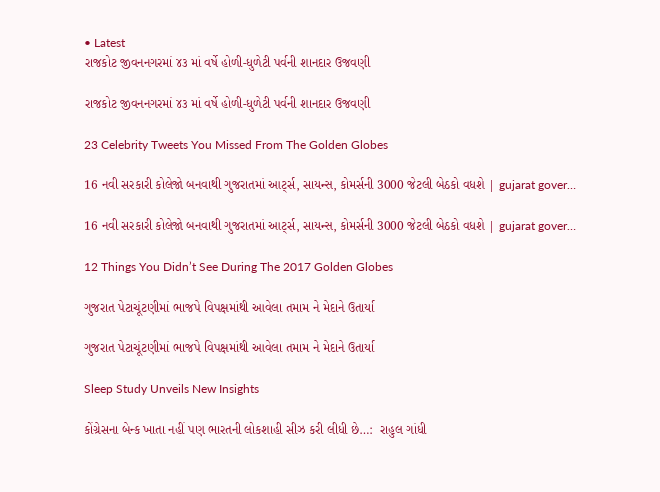• Latest
રાજકોટ જીવનનગરમાં ૪૩ માં વર્ષે હોળી-ધુળેટી પર્વની શાનદાર ઉજવણી

રાજકોટ જીવનનગરમાં ૪૩ માં વર્ષે હોળી-ધુળેટી પર્વની શાનદાર ઉજવણી

23 Celebrity Tweets You Missed From The Golden Globes

16 નવી સરકારી કોલેજો બનવાથી ગુજરાતમાં આર્ટ્સ, સાયન્સ, કોમર્સની 3000 જેટલી બેઠકો વધશે | gujarat gover…

16 નવી સરકારી કોલેજો બનવાથી ગુજરાતમાં આર્ટ્સ, સાયન્સ, કોમર્સની 3000 જેટલી બેઠકો વધશે | gujarat gover…

12 Things You Didn’t See During The 2017 Golden Globes

ગુજરાત પેટાચૂંટણીમાં ભાજપે વિપક્ષમાંથી આવેલા તમામ ને મેદાને ઉતાર્યા

ગુજરાત પેટાચૂંટણીમાં ભાજપે વિપક્ષમાંથી આવેલા તમામ ને મેદાને ઉતાર્યા

Sleep Study Unveils New Insights

કોંગ્રેસના બેન્ક ખાતા નહીં પણ ભારતની લોકશાહી સીઝ કરી લીધી છે…:  રાહુલ ગાંધી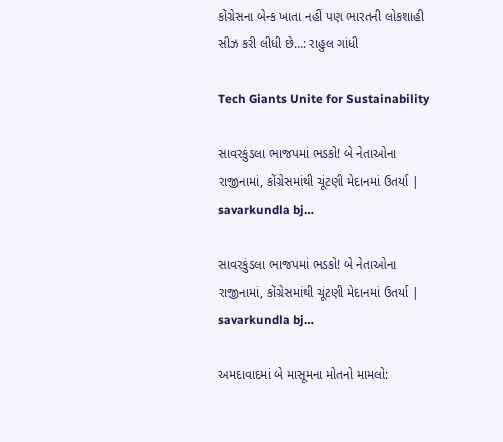કોંગ્રેસના બેન્ક ખાતા નહીં પણ ભારતની લોકશાહી સીઝ કરી લીધી છે…: રાહુલ ગાંધી

Tech Giants Unite for Sustainability

સાવરકુંડલા ભાજપમાં ભડકો! બે નેતાઓના રાજીનામાં, કોંગ્રેસમાંથી ચૂંટણી મેદાનમાં ઉતર્યા | savarkundla bj…

સાવરકુંડલા ભાજપમાં ભડકો! બે નેતાઓના રાજીનામાં, કોંગ્રેસમાંથી ચૂંટણી મેદાનમાં ઉતર્યા | savarkundla bj…

અમદાવાદમાં બે માસૂમના મોતનો મામલો: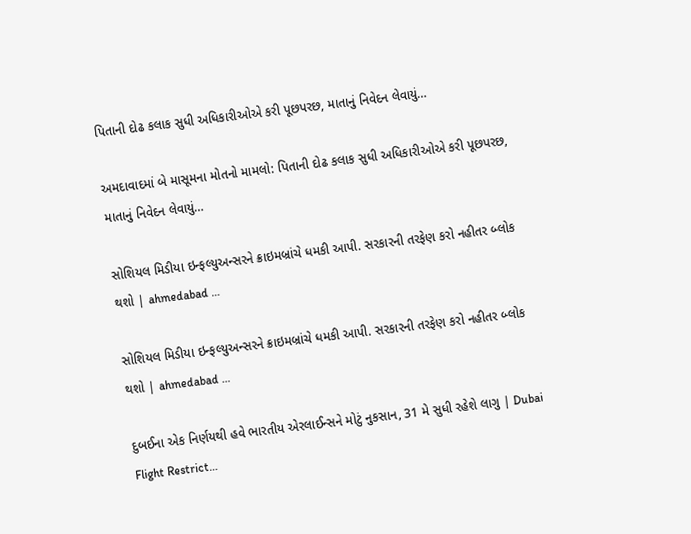પિતાની દોઢ કલાક સુધી અધિકારીઓએ કરી પૂછપરછ, માતાનું નિવેદન લેવાયું…

અમદાવાદમાં બે માસૂમના મોતનો મામલો: પિતાની દોઢ કલાક સુધી અધિકારીઓએ કરી પૂછપરછ, માતાનું નિવેદન લેવાયું…

સોશિયલ મિડીયા ઇન્ફલ્યુઅન્સરને ક્રાઇમબ્રાંચે ધમકી આપી. સરકારની તરફેણ કરો નહીતર બ્લોક થશો | ahmedabad …

સોશિયલ મિડીયા ઇન્ફલ્યુઅન્સરને ક્રાઇમબ્રાંચે ધમકી આપી. સરકારની તરફેણ કરો નહીતર બ્લોક થશો | ahmedabad …

દુબઈના એક નિર્ણયથી હવે ભારતીય એરલાઈન્સને મોટું નુકસાન, 31 મે સુધી રહેશે લાગુ | Dubai Flight Restrict…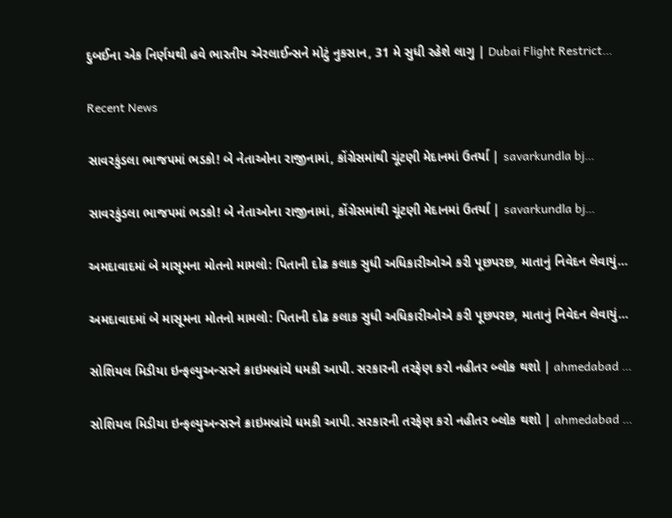દુબઈના એક નિર્ણયથી હવે ભારતીય એરલાઈન્સને મોટું નુકસાન, 31 મે સુધી રહેશે લાગુ | Dubai Flight Restrict…

Recent News

સાવરકુંડલા ભાજપમાં ભડકો! બે નેતાઓના રાજીનામાં, કોંગ્રેસમાંથી ચૂંટણી મેદાનમાં ઉતર્યા | savarkundla bj…

સાવરકુંડલા ભાજપમાં ભડકો! બે નેતાઓના રાજીનામાં, કોંગ્રેસમાંથી ચૂંટણી મેદાનમાં ઉતર્યા | savarkundla bj…

અમદાવાદમાં બે માસૂમના મોતનો મામલો: પિતાની દોઢ કલાક સુધી અધિકારીઓએ કરી પૂછપરછ, માતાનું નિવેદન લેવાયું…

અમદાવાદમાં બે માસૂમના મોતનો મામલો: પિતાની દોઢ કલાક સુધી અધિકારીઓએ કરી પૂછપરછ, માતાનું નિવેદન લેવાયું…

સોશિયલ મિડીયા ઇન્ફલ્યુઅન્સરને ક્રાઇમબ્રાંચે ધમકી આપી. સરકારની તરફેણ કરો નહીતર બ્લોક થશો | ahmedabad …

સોશિયલ મિડીયા ઇન્ફલ્યુઅન્સરને ક્રાઇમબ્રાંચે ધમકી આપી. સરકારની તરફેણ કરો નહીતર બ્લોક થશો | ahmedabad …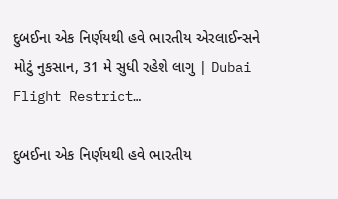દુબઈના એક નિર્ણયથી હવે ભારતીય એરલાઈન્સને મોટું નુકસાન, 31 મે સુધી રહેશે લાગુ | Dubai Flight Restrict…

દુબઈના એક નિર્ણયથી હવે ભારતીય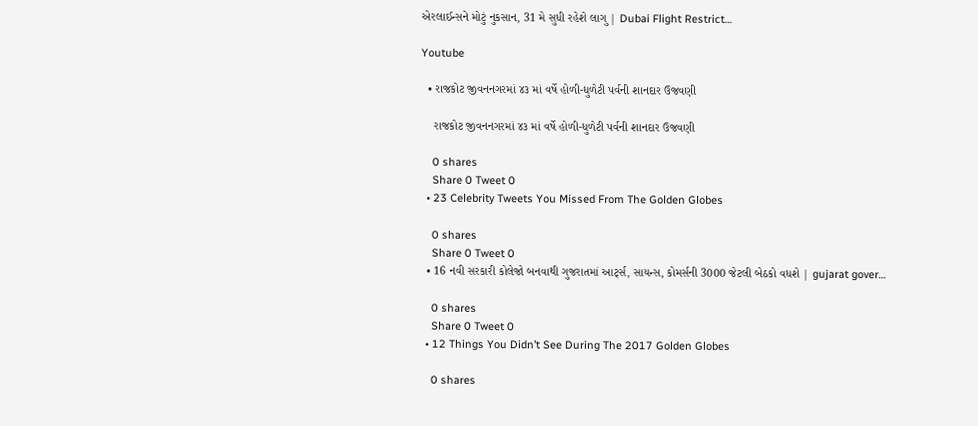એરલાઈન્સને મોટું નુકસાન, 31 મે સુધી રહેશે લાગુ | Dubai Flight Restrict…

Youtube

  • રાજકોટ જીવનનગરમાં ૪૩ માં વર્ષે હોળી-ધુળેટી પર્વની શાનદાર ઉજવણી

    રાજકોટ જીવનનગરમાં ૪૩ માં વર્ષે હોળી-ધુળેટી પર્વની શાનદાર ઉજવણી

    0 shares
    Share 0 Tweet 0
  • 23 Celebrity Tweets You Missed From The Golden Globes

    0 shares
    Share 0 Tweet 0
  • 16 નવી સરકારી કોલેજો બનવાથી ગુજરાતમાં આર્ટ્સ, સાયન્સ, કોમર્સની 3000 જેટલી બેઠકો વધશે | gujarat gover…

    0 shares
    Share 0 Tweet 0
  • 12 Things You Didn’t See During The 2017 Golden Globes

    0 shares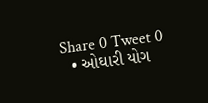Share 0 Tweet 0
  • ઓઘારી યોગ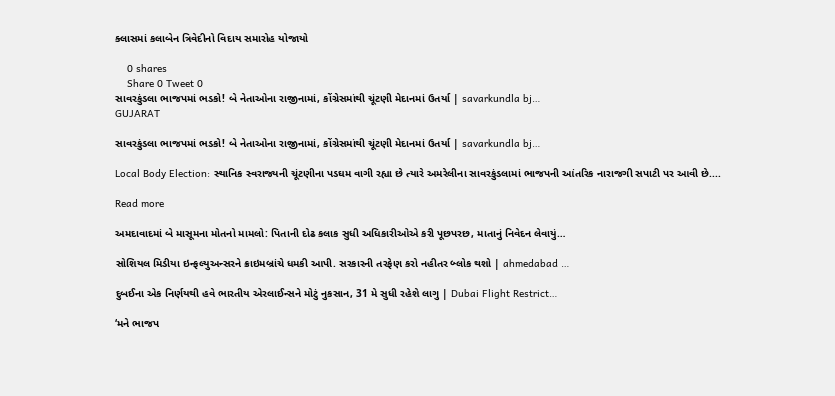ક્લાસમાં કલાબેન ત્રિવેદીનો વિદાય સમારોહ યોજાયો

    0 shares
    Share 0 Tweet 0
સાવરકુંડલા ભાજપમાં ભડકો! બે નેતાઓના રાજીનામાં, કોંગ્રેસમાંથી ચૂંટણી મેદાનમાં ઉતર્યા | savarkundla bj…
GUJARAT

સાવરકુંડલા ભાજપમાં ભડકો! બે નેતાઓના રાજીનામાં, કોંગ્રેસમાંથી ચૂંટણી મેદાનમાં ઉતર્યા | savarkundla bj…

Local Body Election: સ્થાનિક સ્વરાજ્યની ચૂંટણીના પડઘમ વાગી રહ્યા છે ત્યારે અમરેલીના સાવરકુંડલામાં ભાજપની આંતરિક નારાજગી સપાટી પર આવી છે....

Read more

અમદાવાદમાં બે માસૂમના મોતનો મામલો: પિતાની દોઢ કલાક સુધી અધિકારીઓએ કરી પૂછપરછ, માતાનું નિવેદન લેવાયું…

સોશિયલ મિડીયા ઇન્ફલ્યુઅન્સરને ક્રાઇમબ્રાંચે ધમકી આપી. સરકારની તરફેણ કરો નહીતર બ્લોક થશો | ahmedabad …

દુબઈના એક નિર્ણયથી હવે ભારતીય એરલાઈન્સને મોટું નુકસાન, 31 મે સુધી રહેશે લાગુ | Dubai Flight Restrict…

‘મને ભાજપ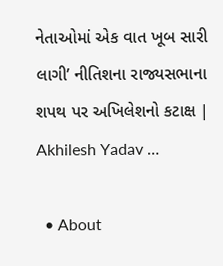નેતાઓમાં એક વાત ખૂબ સારી લાગી’ નીતિશના રાજ્યસભાના શપથ પર અખિલેશનો કટાક્ષ | Akhilesh Yadav …

  • About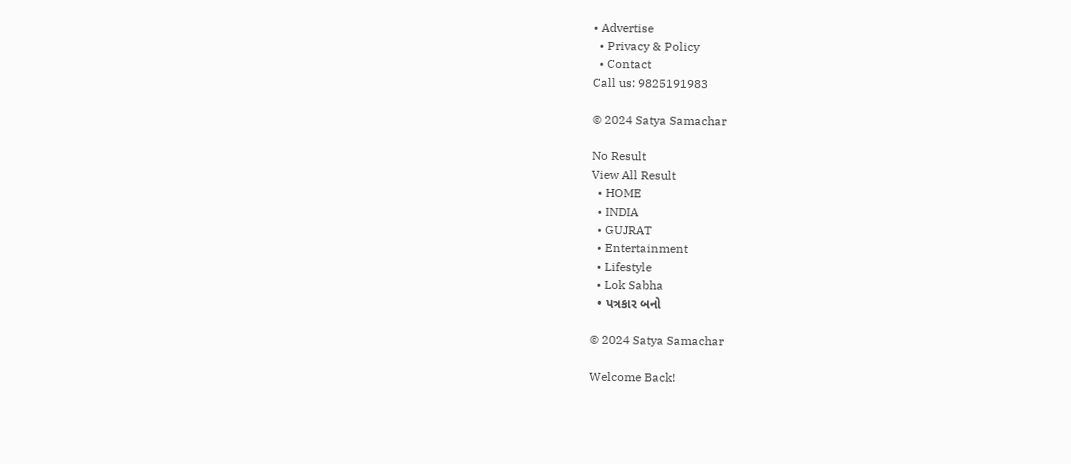• Advertise
  • Privacy & Policy
  • Contact
Call us: 9825191983

© 2024 Satya Samachar

No Result
View All Result
  • HOME
  • INDIA
  • GUJRAT
  • Entertainment
  • Lifestyle
  • Lok Sabha
  • પત્રકાર બનો

© 2024 Satya Samachar

Welcome Back!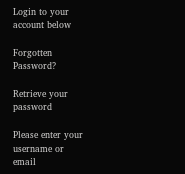Login to your account below

Forgotten Password?

Retrieve your password

Please enter your username or email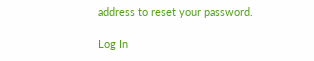address to reset your password.

Log In